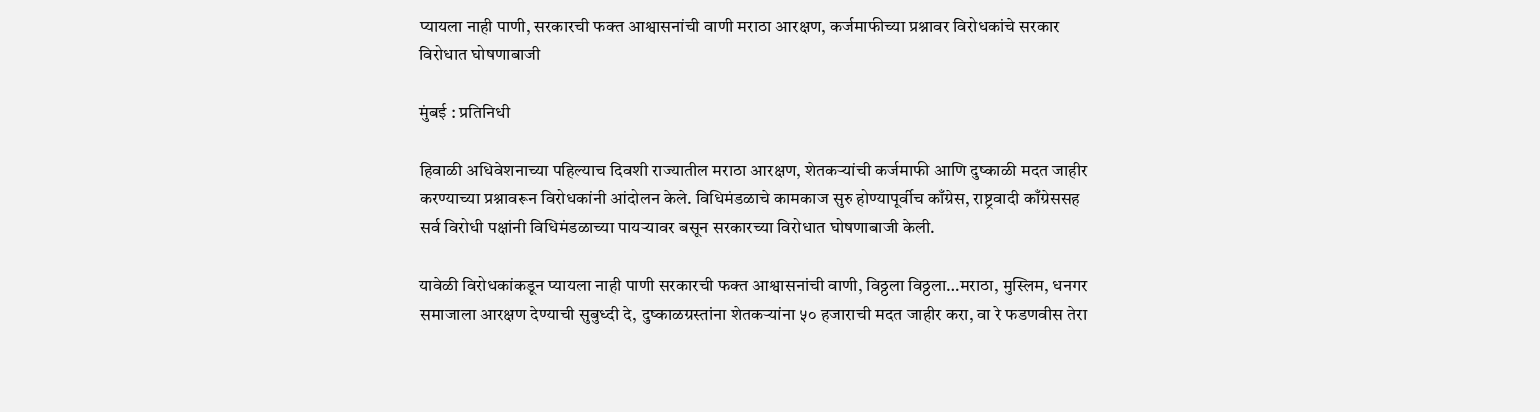प्यायला नाही पाणी, सरकारची फक्त आश्वासनांची वाणी मराठा आरक्षण, कर्जमाफीच्या प्रश्नावर विरोधकांचे सरकार विरोधात घोषणाबाजी

मुंबई : प्रतिनिधी

हिवाळी अधिवेशनाच्या पहिल्याच दिवशी राज्यातील मराठा आरक्षण, शेतकऱ्यांची कर्जमाफी आणि दुष्काळी मदत जाहीर करण्याच्या प्रश्नावरून विरोधकांनी आंदोलन केले. विधिमंडळाचे कामकाज सुरु होण्यापूर्वीच काँग्रेस, राष्ट्रवादी काँग्रेससह सर्व विरोधी पक्षांनी विधिमंडळाच्या पायऱ्यावर बसून सरकारच्या विरोधात घोषणाबाजी केली.

यावेळी विरोधकांकडून प्यायला नाही पाणी सरकारची फक्त आश्वासनांची वाणी, विठ्ठला विठ्ठला…मराठा, मुस्लिम, धनगर समाजाला आरक्षण देण्याची सुबुध्दी दे, दुष्काळग्रस्तांना शेतकऱ्यांना ५० हजाराची मदत जाहीर करा, वा रे फडणवीस तेरा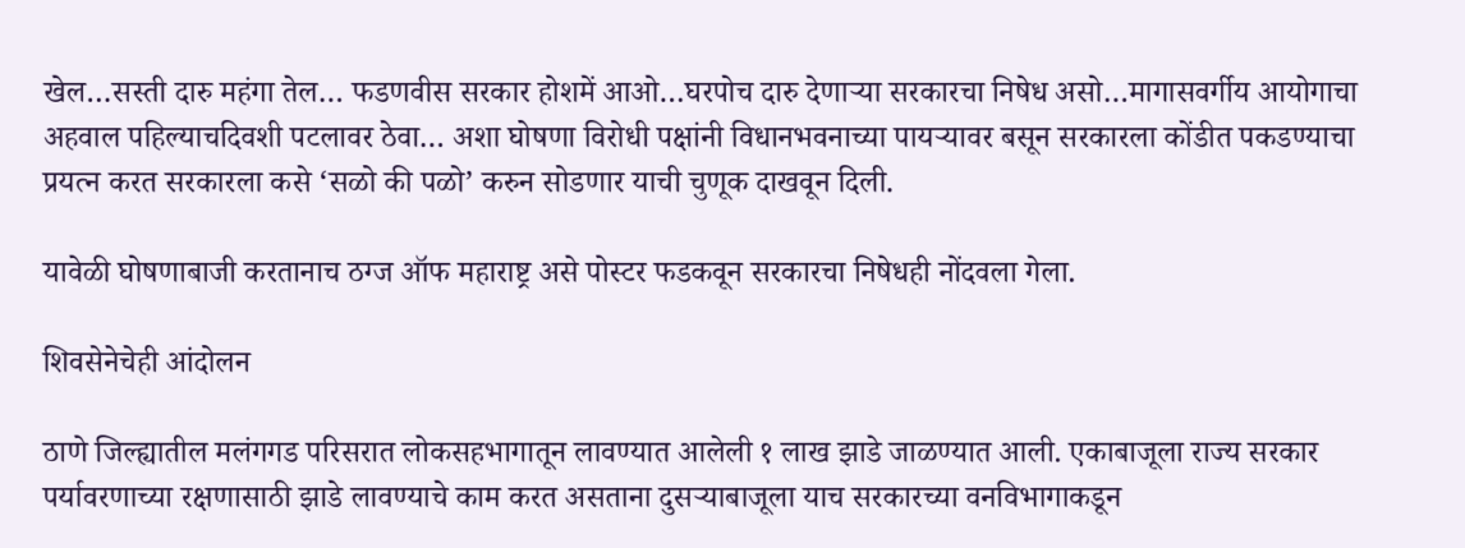खेल…सस्ती दारु महंगा तेल… फडणवीस सरकार होशमें आओ…घरपोच दारु देणाऱ्या सरकारचा निषेध असो…मागासवर्गीय आयोगाचा अहवाल पहिल्याचदिवशी पटलावर ठेवा… अशा घोषणा विरोधी पक्षांनी विधानभवनाच्या पायऱ्यावर बसून सरकारला कोंडीत पकडण्याचा प्रयत्न करत सरकारला कसे ‘सळो की पळो’ करुन सोडणार याची चुणूक दाखवून दिली.

यावेळी घोषणाबाजी करतानाच ठग्ज ऑफ महाराष्ट्र असे पोस्टर फडकवून सरकारचा निषेधही नोंदवला गेला.

शिवसेनेचेही आंदोलन

ठाणे जिल्ह्यातील मलंगगड परिसरात लोकसहभागातून लावण्यात आलेली १ लाख झाडे जाळण्यात आली. एकाबाजूला राज्य सरकार पर्यावरणाच्या रक्षणासाठी झाडे लावण्याचे काम करत असताना दुसऱ्याबाजूला याच सरकारच्या वनविभागाकडून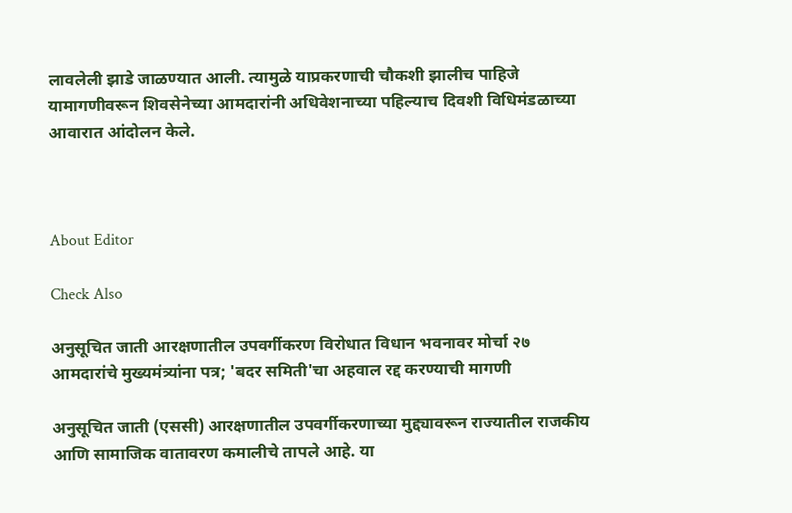लावलेली झाडे जाळण्यात आली. त्यामुळे याप्रकरणाची चौकशी झालीच पाहिजे यामागणीवरून शिवसेनेच्या आमदारांनी अधिवेशनाच्या पहिल्याच दिवशी विधिमंडळाच्या आवारात आंदोलन केले.



About Editor

Check Also

अनुसूचित जाती आरक्षणातील उपवर्गीकरण विरोधात विधान भवनावर मोर्चा २७ आमदारांचे मुख्यमंत्र्यांना पत्र; 'बदर समिती'चा अहवाल रद्द करण्याची मागणी

अनुसूचित जाती (एससी) आरक्षणातील उपवर्गीकरणाच्या मुद्द्यावरून राज्यातील राजकीय आणि सामाजिक वातावरण कमालीचे तापले आहे. या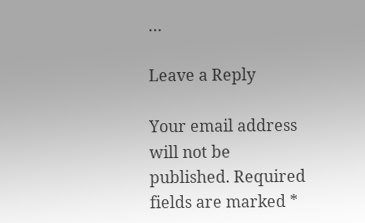…

Leave a Reply

Your email address will not be published. Required fields are marked *